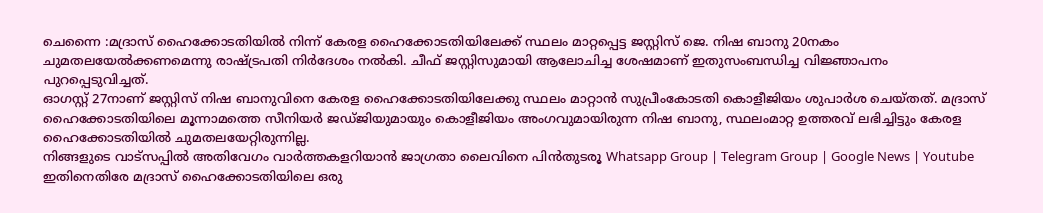ചെന്നൈ :മദ്രാസ് ഹൈക്കോടതിയിൽ നിന്ന് കേരള ഹൈക്കോടതിയിലേക്ക് സ്ഥലം മാറ്റപ്പെട്ട ജസ്റ്റിസ് ജെ. നിഷ ബാനു 20നകം ചുമതലയേൽക്കണമെന്നു രാഷ്ട്രപതി നിർദേശം നൽകി. ചീഫ് ജസ്റ്റിസുമായി ആലോചിച്ച ശേഷമാണ് ഇതുസംബന്ധിച്ച വിജ്ഞാപനം പുറപ്പെടുവിച്ചത്.
ഓഗസ്റ്റ് 27നാണ് ജസ്റ്റിസ് നിഷ ബാനുവിനെ കേരള ഹൈക്കോടതിയിലേക്കു സ്ഥലം മാറ്റാൻ സുപ്രീംകോടതി കൊളീജിയം ശുപാർശ ചെയ്തത്. മദ്രാസ് ഹൈക്കോടതിയിലെ മൂന്നാമത്തെ സീനിയർ ജഡ്ജിയുമായും കൊളീജിയം അംഗവുമായിരുന്ന നിഷ ബാനു, സ്ഥലംമാറ്റ ഉത്തരവ് ലഭിച്ചിട്ടും കേരള ഹൈക്കോടതിയിൽ ചുമതലയേറ്റിരുന്നില്ല.
നിങ്ങളുടെ വാട്സപ്പിൽ അതിവേഗം വാർത്തകളറിയാൻ ജാഗ്രതാ ലൈവിനെ പിൻതുടരൂ Whatsapp Group | Telegram Group | Google News | Youtube
ഇതിനെതിരേ മദ്രാസ് ഹൈക്കോടതിയിലെ ഒരു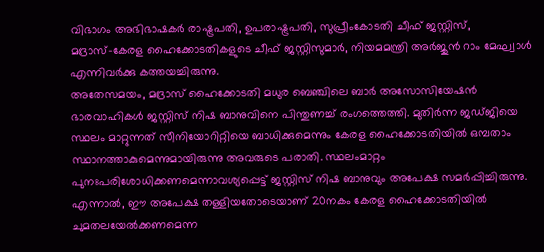വിഭാഗം അഭിഭാഷകർ രാഷ്ട്രപതി, ഉപരാഷ്ട്രപതി, സുപ്രീംകോടതി ചീഫ് ജസ്റ്റിസ്, മദ്രാസ്–കേരള ഹൈക്കോടതികളുടെ ചീഫ് ജസ്റ്റിസുമാർ, നിയമമന്ത്രി അർജുൻ റാം മേഘ്വാൾ എന്നിവർക്കു കത്തയച്ചിരുന്നു.
അതേസമയം, മദ്രാസ് ഹൈക്കോടതി മധുര ബെഞ്ചിലെ ബാർ അസോസിയേഷൻ ഭാരവാഹികൾ ജസ്റ്റിസ് നിഷ ബാനുവിനെ പിന്തുണച്ച് രംഗത്തെത്തി. മുതിർന്ന ജഡ്ജിയെ സ്ഥലം മാറ്റുന്നത് സീനിയോറിറ്റിയെ ബാധിക്കുമെന്നും കേരള ഹൈക്കോടതിയിൽ ഒമ്പതാം സ്ഥാനത്താകുമെന്നുമായിരുന്നു അവരുടെ പരാതി. സ്ഥലംമാറ്റം പുനഃപരിശോധിക്കണമെന്നാവശ്യപ്പെട്ട് ജസ്റ്റിസ് നിഷ ബാനുവും അപേക്ഷ സമർപ്പിച്ചിരുന്നു.
എന്നാൽ, ഈ അപേക്ഷ തള്ളിയതോടെയാണ് 20നകം കേരള ഹൈക്കോടതിയിൽ ചുമതലയേൽക്കണമെന്ന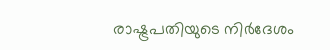രാഷ്ട്രപതിയുടെ നിർദേശം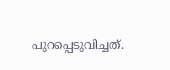പുറപ്പെടുവിച്ചത്.